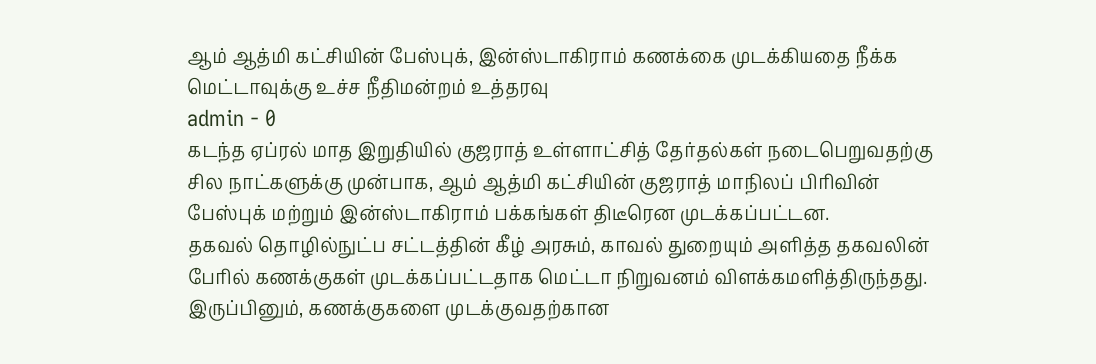ஆம் ஆத்மி கட்சியின் பேஸ்புக், இன்ஸ்டாகிராம் கணக்கை முடக்கியதை நீக்க மெட்டாவுக்கு உச்ச நீதிமன்றம் உத்தரவு
admin - 0
கடந்த ஏப்ரல் மாத இறுதியில் குஜராத் உள்ளாட்சித் தேர்தல்கள் நடைபெறுவதற்கு சில நாட்களுக்கு முன்பாக, ஆம் ஆத்மி கட்சியின் குஜராத் மாநிலப் பிரிவின் பேஸ்புக் மற்றும் இன்ஸ்டாகிராம் பக்கங்கள் திடீரென முடக்கப்பட்டன.
தகவல் தொழில்நுட்ப சட்டத்தின் கீழ் அரசும், காவல் துறையும் அளித்த தகவலின் பேரில் கணக்குகள் முடக்கப்பட்டதாக மெட்டா நிறுவனம் விளக்கமளித்திருந்தது.
இருப்பினும், கணக்குகளை முடக்குவதற்கான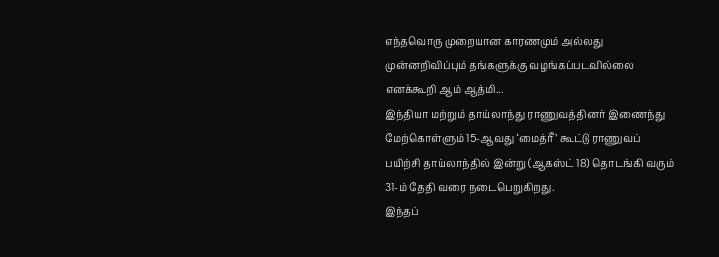எந்தவொரு முறையான காரணமும் அல்லது முன்னறிவிப்பும் தங்களுக்கு வழங்கப்படவில்லை எனக்கூறி ஆம் ஆத்மி...
இந்தியா மற்றும் தாய்லாந்து ராணுவத்தினர் இணைந்து மேற்கொள்ளும் 15-ஆவது ‘மைத்ரீ’ கூட்டு ராணுவப் பயிற்சி தாய்லாந்தில் இன்று (ஆகஸ்ட் 18) தொடங்கி வரும் 31-ம் தேதி வரை நடைபெறுகிறது.
இந்தப்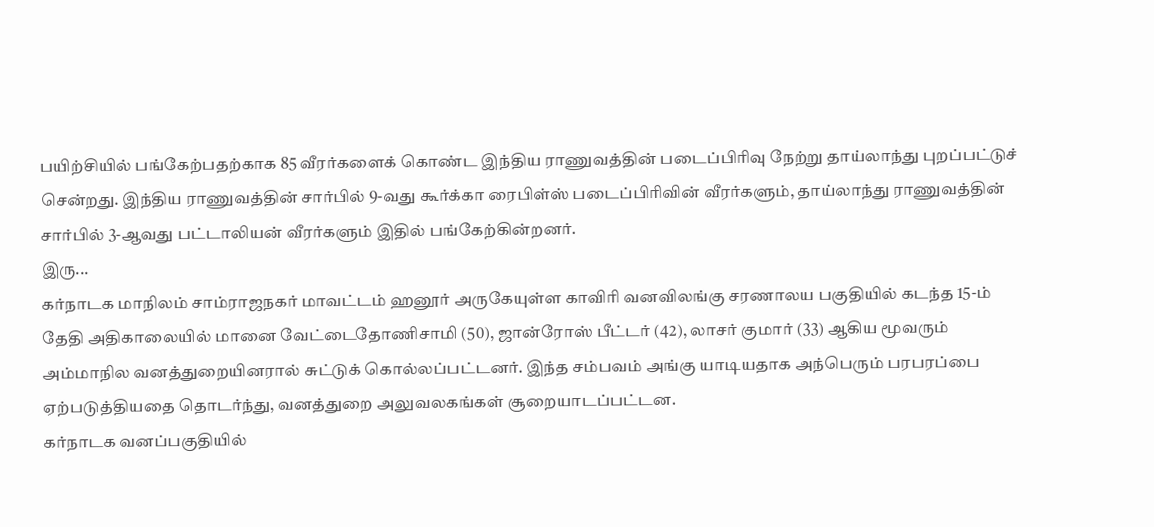பயிற்சியில் பங்கேற்பதற்காக 85 வீரர்களைக் கொண்ட இந்திய ராணுவத்தின் படைப்பிரிவு நேற்று தாய்லாந்து புறப்பட்டுச் சென்றது. இந்திய ராணுவத்தின் சார்பில் 9-வது கூர்க்கா ரைபிள்ஸ் படைப்பிரிவின் வீரர்களும், தாய்லாந்து ராணுவத்தின் சார்பில் 3-ஆவது பட்டாலியன் வீரர்களும் இதில் பங்கேற்கின்றனர்.
இரு...
கர்நாடக மாநிலம் சாம்ராஜநகர் மாவட்டம் ஹனூர் அருகேயுள்ள காவிரி வனவிலங்கு சரணாலய பகுதியில் கடந்த 15-ம் தேதி அதிகாலையில் மானை வேட்டைதோணிசாமி (50), ஜான்ரோஸ் பீட்டர் (42), லாசர் குமார் (33) ஆகிய மூவரும் அம்மாநில வனத்துறையினரால் சுட்டுக் கொல்லப்பட்டனர். இந்த சம்பவம் அங்கு யாடியதாக அந்பெரும் பரபரப்பை ஏற்படுத்தியதை தொடர்ந்து, வனத்துறை அலுவலகங்கள் சூறையாடப்பட்டன.
கர்நாடக வனப்பகுதியில்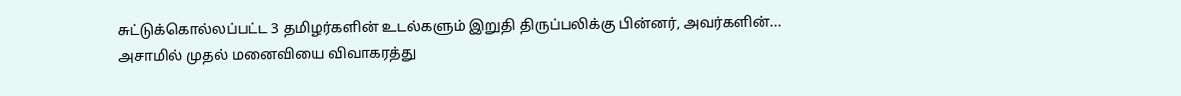சுட்டுக்கொல்லப்பட்ட 3 தமிழர்களின் உடல்களும் இறுதி திருப்பலிக்கு பின்னர், அவர்களின்...
அசாமில் முதல் மனைவியை விவாகரத்து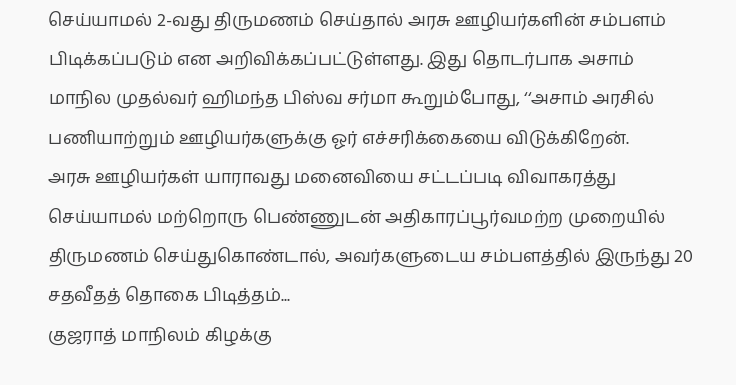செய்யாமல் 2-வது திருமணம் செய்தால் அரசு ஊழியர்களின் சம்பளம் பிடிக்கப்படும் என அறிவிக்கப்பட்டுள்ளது. இது தொடர்பாக அசாம் மாநில முதல்வர் ஹிமந்த பிஸ்வ சர்மா கூறும்போது, ‘‘அசாம் அரசில் பணியாற்றும் ஊழியர்களுக்கு ஓர் எச்சரிக்கையை விடுக்கிறேன்.
அரசு ஊழியர்கள் யாராவது மனைவியை சட்டப்படி விவாகரத்து செய்யாமல் மற்றொரு பெண்ணுடன் அதிகாரப்பூர்வமற்ற முறையில் திருமணம் செய்துகொண்டால், அவர்களுடைய சம்பளத்தில் இருந்து 20 சதவீதத் தொகை பிடித்தம்...
குஜராத் மாநிலம் கிழக்கு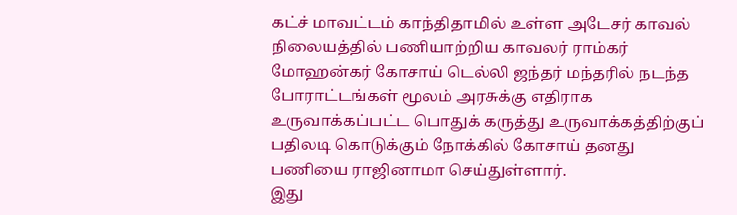கட்ச் மாவட்டம் காந்திதாமில் உள்ள அடேசர் காவல் நிலையத்தில் பணியாற்றிய காவலர் ராம்கர் மோஹன்கர் கோசாய் டெல்லி ஜந்தர் மந்தரில் நடந்த போராட்டங்கள் மூலம் அரசுக்கு எதிராக உருவாக்கப்பட்ட பொதுக் கருத்து உருவாக்கத்திற்குப் பதிலடி கொடுக்கும் நோக்கில் கோசாய் தனது பணியை ராஜினாமா செய்துள்ளார்.
இது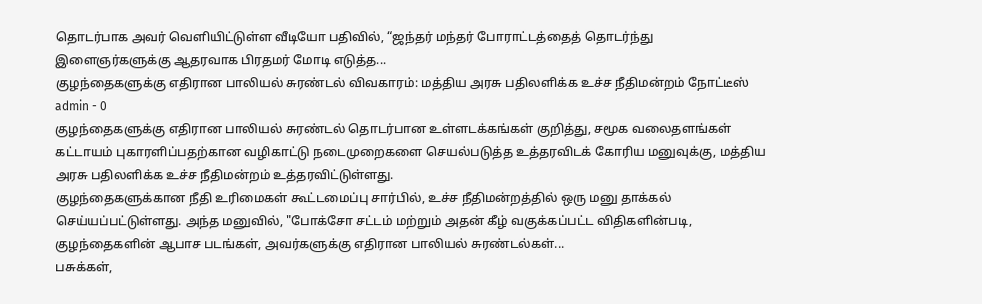தொடர்பாக அவர் வெளியிட்டுள்ள வீடியோ பதிவில், “ஜந்தர் மந்தர் போராட்டத்தைத் தொடர்ந்து இளைஞர்களுக்கு ஆதரவாக பிரதமர் மோடி எடுத்த...
குழந்தைகளுக்கு எதிரான பாலியல் சுரண்டல் விவகாரம்: மத்திய அரசு பதிலளிக்க உச்ச நீதிமன்றம் நோட்டீஸ்
admin - 0
குழந்தைகளுக்கு எதிரான பாலியல் சுரண்டல் தொடர்பான உள்ளடக்கங்கள் குறித்து, சமூக வலைதளங்கள் கட்டாயம் புகாரளிப்பதற்கான வழிகாட்டு நடைமுறைகளை செயல்படுத்த உத்தரவிடக் கோரிய மனுவுக்கு, மத்திய அரசு பதிலளிக்க உச்ச நீதிமன்றம் உத்தரவிட்டுள்ளது.
குழந்தைகளுக்கான நீதி உரிமைகள் கூட்டமைப்பு சார்பில், உச்ச நீதிமன்றத்தில் ஒரு மனு தாக்கல் செய்யப்பட்டுள்ளது. அந்த மனுவில், "போக்சோ சட்டம் மற்றும் அதன் கீழ் வகுக்கப்பட்ட விதிகளின்படி, குழந்தைகளின் ஆபாச படங்கள், அவர்களுக்கு எதிரான பாலியல் சுரண்டல்கள்...
பசுக்கள்,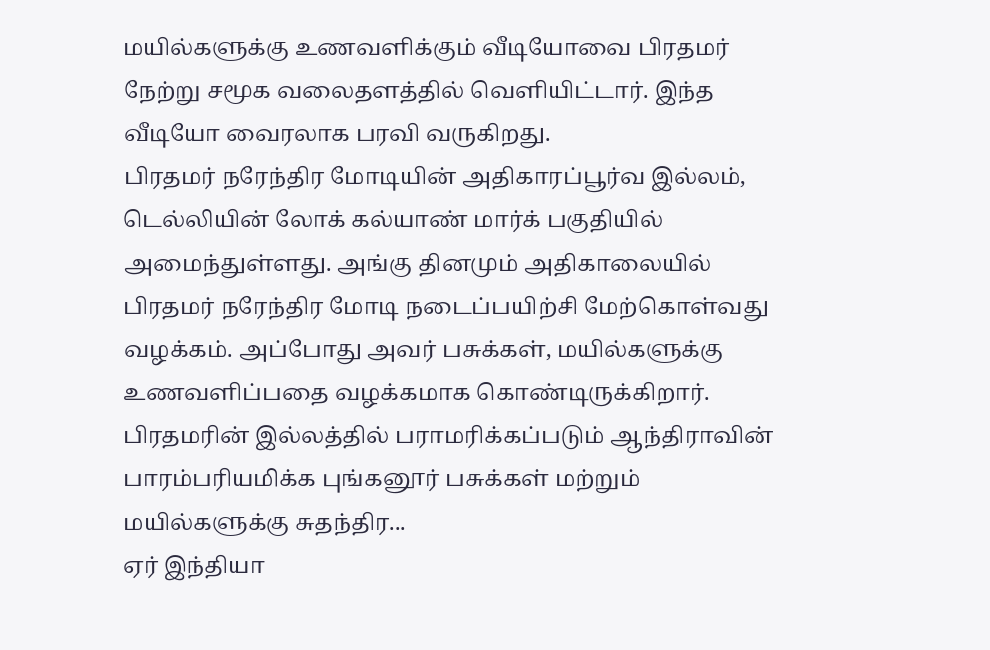மயில்களுக்கு உணவளிக்கும் வீடியோவை பிரதமர் நேற்று சமூக வலைதளத்தில் வெளியிட்டார். இந்த வீடியோ வைரலாக பரவி வருகிறது.
பிரதமர் நரேந்திர மோடியின் அதிகாரப்பூர்வ இல்லம், டெல்லியின் லோக் கல்யாண் மார்க் பகுதியில் அமைந்துள்ளது. அங்கு தினமும் அதிகாலையில் பிரதமர் நரேந்திர மோடி நடைப்பயிற்சி மேற்கொள்வது வழக்கம். அப்போது அவர் பசுக்கள், மயில்களுக்கு உணவளிப்பதை வழக்கமாக கொண்டிருக்கிறார்.
பிரதமரின் இல்லத்தில் பராமரிக்கப்படும் ஆந்திராவின் பாரம்பரியமிக்க புங்கனூர் பசுக்கள் மற்றும் மயில்களுக்கு சுதந்திர...
ஏர் இந்தியா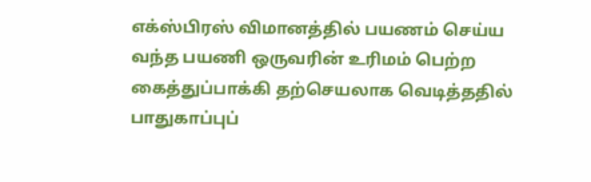எக்ஸ்பிரஸ் விமானத்தில் பயணம் செய்ய வந்த பயணி ஒருவரின் உரிமம் பெற்ற கைத்துப்பாக்கி தற்செயலாக வெடித்ததில் பாதுகாப்புப்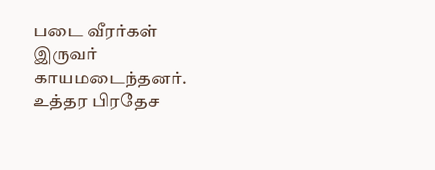படை வீரர்கள் இருவர் காயமடைந்தனர்.
உத்தர பிரதேச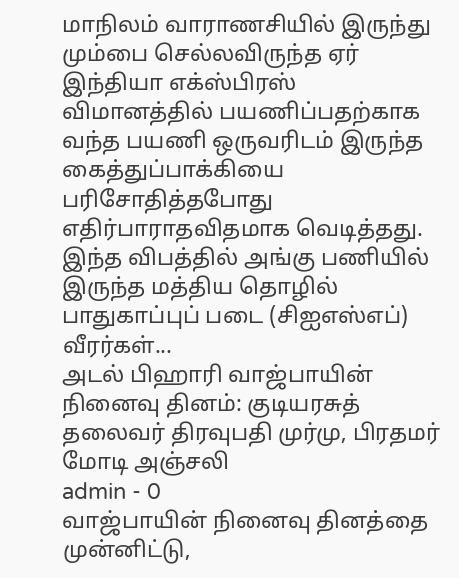மாநிலம் வாராணசியில் இருந்து மும்பை செல்லவிருந்த ஏர் இந்தியா எக்ஸ்பிரஸ் விமானத்தில் பயணிப்பதற்காக வந்த பயணி ஒருவரிடம் இருந்த கைத்துப்பாக்கியை பரிசோதித்தபோது எதிர்பாராதவிதமாக வெடித்தது. இந்த விபத்தில் அங்கு பணியில் இருந்த மத்திய தொழில் பாதுகாப்புப் படை (சிஐஎஸ்எப்) வீரர்கள்...
அடல் பிஹாரி வாஜ்பாயின் நினைவு தினம்: குடியரசுத் தலைவர் திரவுபதி முர்மு, பிரதமர் மோடி அஞ்சலி
admin - 0
வாஜ்பாயின் நினைவு தினத்தை முன்னிட்டு,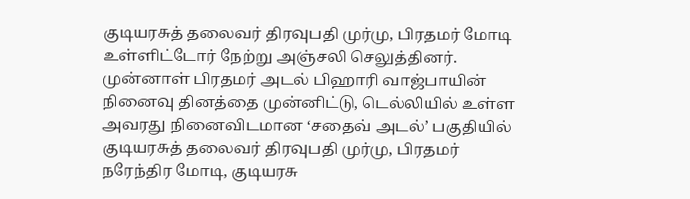குடியரசுத் தலைவர் திரவுபதி முர்மு, பிரதமர் மோடி உள்ளிட்டோர் நேற்று அஞ்சலி செலுத்தினர்.
முன்னாள் பிரதமர் அடல் பிஹாரி வாஜ்பாயின் நினைவு தினத்தை முன்னிட்டு, டெல்லியில் உள்ள அவரது நினைவிடமான ‘சதைவ் அடல்’ பகுதியில் குடியரசுத் தலைவர் திரவுபதி முர்மு, பிரதமர் நரேந்திர மோடி, குடியரசு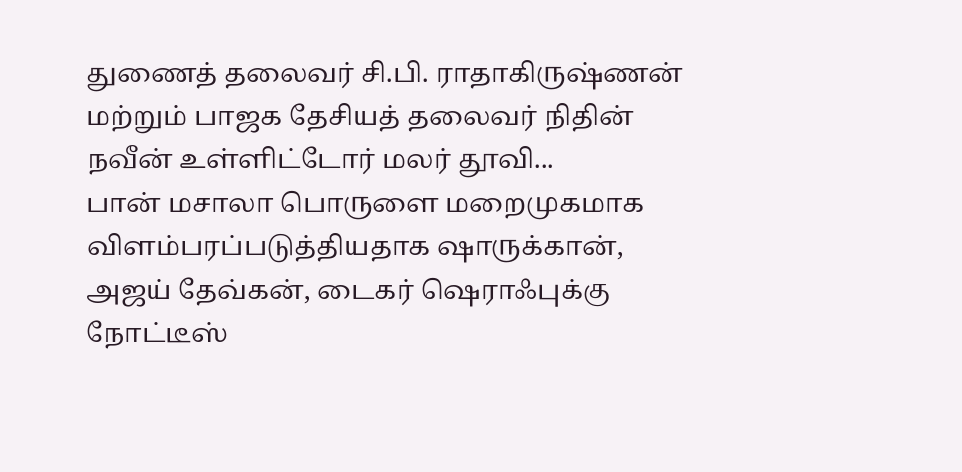துணைத் தலைவர் சி.பி. ராதாகிருஷ்ணன் மற்றும் பாஜக தேசியத் தலைவர் நிதின் நவீன் உள்ளிட்டோர் மலர் தூவி...
பான் மசாலா பொருளை மறைமுகமாக விளம்பரப்படுத்தியதாக ஷாருக்கான், அஜய் தேவ்கன், டைகர் ஷெராஃபுக்கு நோட்டீஸ்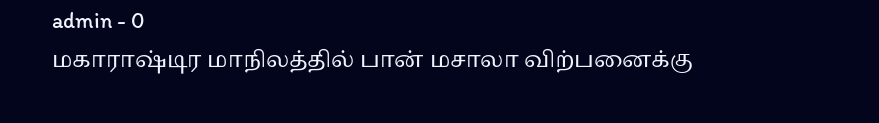admin - 0
மகாராஷ்டிர மாநிலத்தில் பான் மசாலா விற்பனைக்கு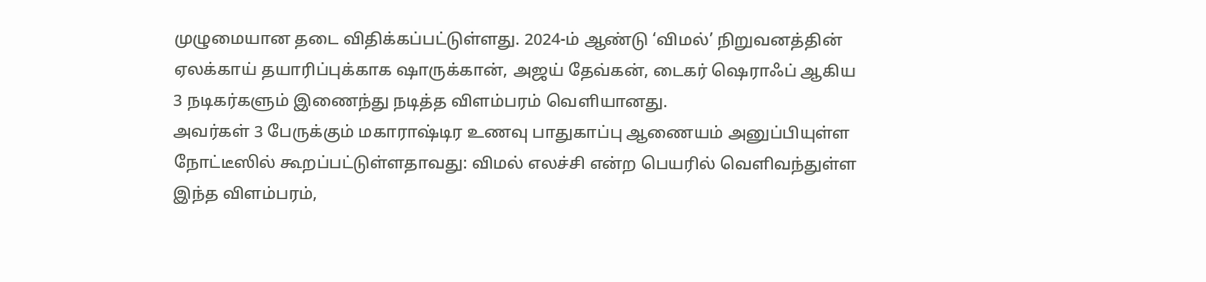முழுமையான தடை விதிக்கப்பட்டுள்ளது. 2024-ம் ஆண்டு ‘விமல்’ நிறுவனத்தின் ஏலக்காய் தயாரிப்புக்காக ஷாருக்கான், அஜய் தேவ்கன், டைகர் ஷெராஃப் ஆகிய 3 நடிகர்களும் இணைந்து நடித்த விளம்பரம் வெளியானது.
அவர்கள் 3 பேருக்கும் மகாராஷ்டிர உணவு பாதுகாப்பு ஆணையம் அனுப்பியுள்ள நோட்டீஸில் கூறப்பட்டுள்ளதாவது: விமல் எலச்சி என்ற பெயரில் வெளிவந்துள்ள இந்த விளம்பரம்,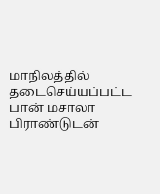மாநிலத்தில் தடைசெய்யப்பட்ட பான் மசாலா பிராண்டுடன்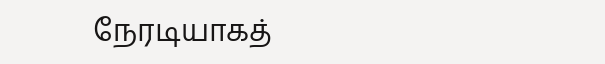நேரடியாகத்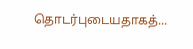தொடர்புடையதாகத்...